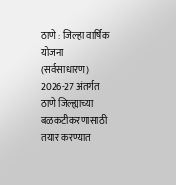ठाणे : जिल्हा वार्षिक योजना (सर्वसाधारण) 2026-27 अंतर्गत ठाणे जिल्ह्याच्या बळकटीकरणासाठी तयार करण्यात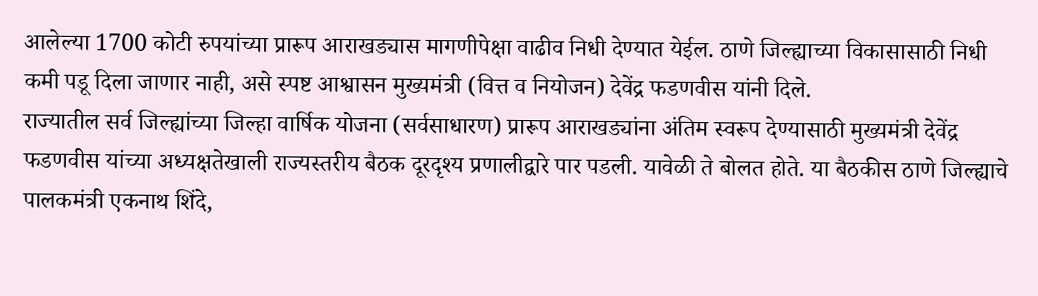आलेल्या 1700 कोटी रुपयांच्या प्रारूप आराखड्यास मागणीपेक्षा वाढीव निधी देण्यात येईल. ठाणे जिल्ह्याच्या विकासासाठी निधी कमी पडू दिला जाणार नाही, असे स्पष्ट आश्वासन मुख्यमंत्री (वित्त व नियोजन) देवेंद्र फडणवीस यांनी दिले.
राज्यातील सर्व जिल्ह्यांच्या जिल्हा वार्षिक योजना (सर्वसाधारण) प्रारूप आराखड्यांना अंतिम स्वरूप देण्यासाठी मुख्यमंत्री देवेंद्र फडणवीस यांच्या अध्यक्षतेखाली राज्यस्तरीय बैठक दूरदृश्य प्रणालीद्वारे पार पडली. यावेळी ते बोलत होते. या बैठकीस ठाणे जिल्ह्याचे पालकमंत्री एकनाथ शिंदे,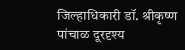जिल्हाधिकारी डॉ. श्रीकृष्ण पांचाळ दूरदृश्य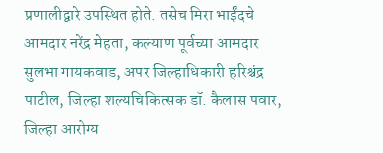प्रणालीद्वारे उपस्थित होते. तसेच मिरा भाईंदचे आमदार नरेंद्र मेहता, कल्याण पूर्वच्या आमदार सुलभा गायकवाड, अपर जिल्हाधिकारी हरिश्चंद्र पाटील, जिल्हा शल्यचिकित्सक डॉ. कैलास पवार, जिल्हा आरोग्य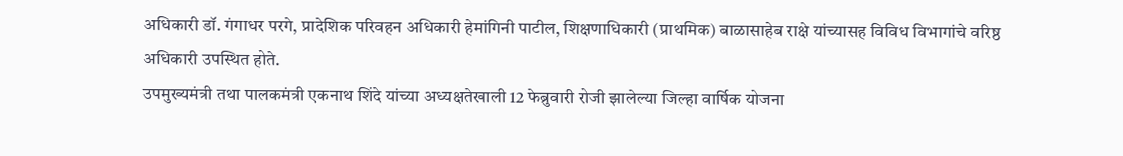अधिकारी डॉ. गंगाधर परगे, प्रादेशिक परिवहन अधिकारी हेमांगिनी पाटील, शिक्षणाधिकारी (प्राथमिक) बाळासाहेब राक्षे यांच्यासह विविध विभागांचे वरिष्ठ अधिकारी उपस्थित होते.
उपमुख्यमंत्री तथा पालकमंत्री एकनाथ शिंदे यांच्या अध्यक्षतेखाली 12 फेब्रुवारी रोजी झालेल्या जिल्हा वार्षिक योजना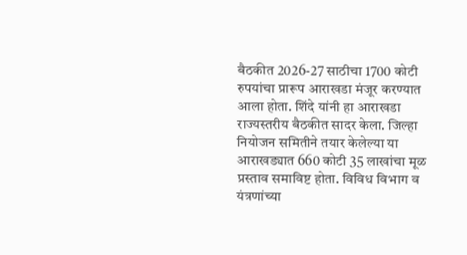बैठकीत 2026-27 साठीचा 1700 कोटी रुपयांचा प्रारूप आराखडा मंजूर करण्यात आला होता. शिंदे यांनी हा आराखडा राज्यस्तरीय बैठकीत सादर केला. जिल्हा नियोजन समितीने तयार केलेल्या या आराखड्यात 660 कोटी 35 लाखांचा मूळ प्रस्ताव समाविष्ट होता. विविध विभाग व यंत्रणांच्या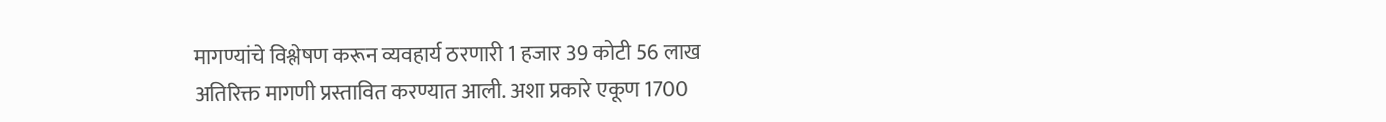मागण्यांचे विश्लेषण करून व्यवहार्य ठरणारी 1 हजार 39 कोटी 56 लाख अतिरिक्त मागणी प्रस्तावित करण्यात आली. अशा प्रकारे एकूण 1700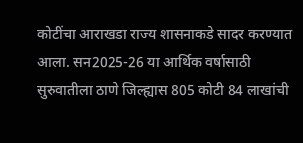कोटींचा आराखडा राज्य शासनाकडे सादर करण्यात आला. सन2025-26 या आर्थिक वर्षासाठी सुरुवातीला ठाणे जिल्ह्यास 805 कोटी 84 लाखांची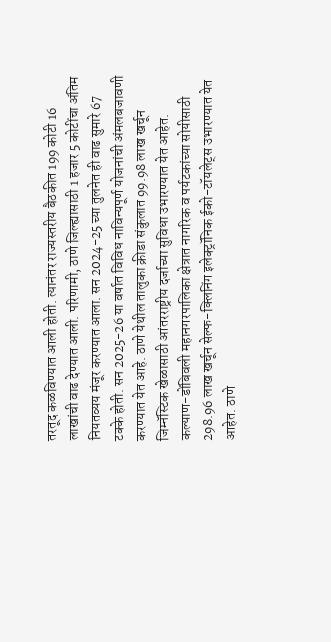तरतूद कळविण्यात आली होती. त्यानंतर राज्यस्तरीय बैठकीत 199 कोटी 16 लाखांची वाढ देण्यात आली. परिणामी, ठाणे जिल्ह्यासाठी 1 हजार 5 कोटींचा अंतिम नियतव्यय मंजूर करण्यात आला. सन 2024-25 च्या तुलनेत ही वाढ सुमारे 67 टक्के होती. सन 2025-26 या वर्षात विविध नाविन्यपूर्ण योजनांची अंमलबजावणी करण्यात येत आहे. ठाणे येथील तालुका क्रीडा संकुलात 99.98 लाख खर्चून जिम्नॅस्टिक खेळासाठी आंतरराष्ट्रीय दर्जाच्या सुविधा उभारण्यात येत आहेत. कल्याण-डोंबिवली महानगरपालिका क्षेत्रात नागरिक व पर्यटकांच्या सोयीसाठी 298.96 लाख खर्चून सेल्फ-क्लिनिंग इलेक्ट्रॉनिक ईको-टॉयलेट्स उभारण्यात येत आहेत. ठाणे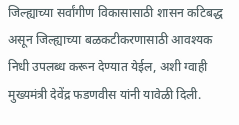जिल्ह्याच्या सर्वांगीण विकासासाठी शासन कटिबद्ध असून जिल्ह्याच्या बळकटीकरणासाठी आवश्यक निधी उपलब्ध करून देण्यात येईल, अशी ग्वाही मुख्यमंत्री देवेंद्र फडणवीस यांनी यावेळी दिली.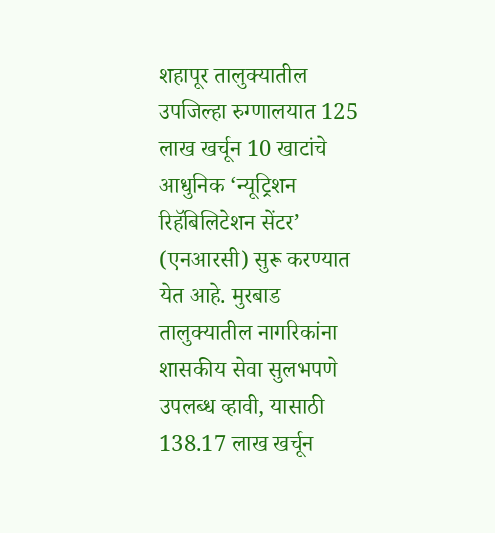शहापूर तालुक्यातील उपजिल्हा रुग्णालयात 125 लाख खर्चून 10 खाटांचे आधुनिक ‘न्यूट्रिशन रिहॅबिलिटेशन सेंटर’ (एनआरसी) सुरू करण्यात येत आहे. मुरबाड तालुक्यातील नागरिकांना शासकीय सेवा सुलभपणे उपलब्ध व्हावी, यासाठी 138.17 लाख खर्चून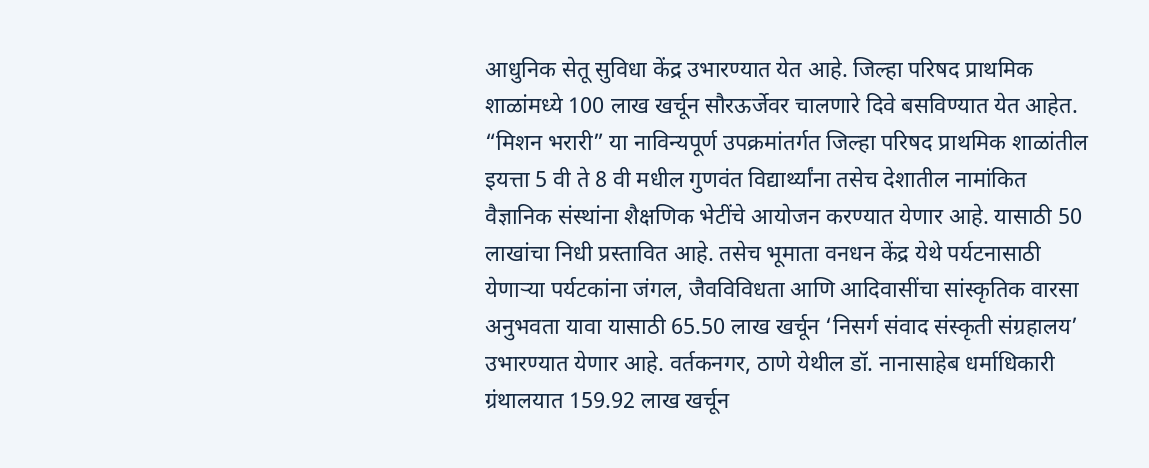आधुनिक सेतू सुविधा केंद्र उभारण्यात येत आहे. जिल्हा परिषद प्राथमिक शाळांमध्ये 100 लाख खर्चून सौरऊर्जेवर चालणारे दिवे बसविण्यात येत आहेत.
“मिशन भरारी” या नाविन्यपूर्ण उपक्रमांतर्गत जिल्हा परिषद प्राथमिक शाळांतील इयत्ता 5 वी ते 8 वी मधील गुणवंत विद्यार्थ्यांना तसेच देशातील नामांकित वैज्ञानिक संस्थांना शैक्षणिक भेटींचे आयोजन करण्यात येणार आहे. यासाठी 50 लाखांचा निधी प्रस्तावित आहे. तसेच भूमाता वनधन केंद्र येथे पर्यटनासाठी येणाऱ्या पर्यटकांना जंगल, जैवविविधता आणि आदिवासींचा सांस्कृतिक वारसा अनुभवता यावा यासाठी 65.50 लाख खर्चून ‘निसर्ग संवाद संस्कृती संग्रहालय’ उभारण्यात येणार आहे. वर्तकनगर, ठाणे येथील डॉ. नानासाहेब धर्माधिकारी ग्रंथालयात 159.92 लाख खर्चून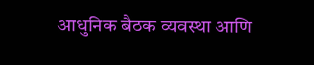आधुनिक बैठक व्यवस्था आणि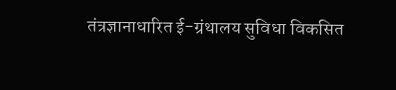तंत्रज्ञानाधारित ई-ग्रंथालय सुविधा विकसित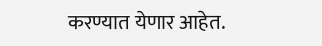करण्यात येणार आहेत.